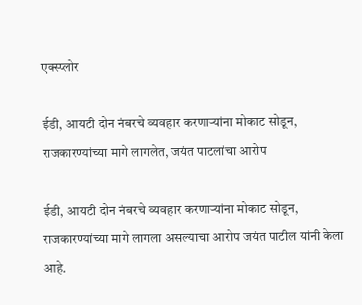एक्स्प्लोर

ईडी, आयटी दोन नंबरचे व्यवहार करणाऱ्यांना मोकाट सोडून, राजकारण्यांच्या मागे लागलेत, जयंत पाटलांचा आरोप

ईडी, आयटी दोन नंबरचे व्यवहार करणाऱ्यांना मोकाट सोडून, राजकारण्यांच्या मागे लागला असल्याचा आरोप जयंत पाटील यांनी केला आहे.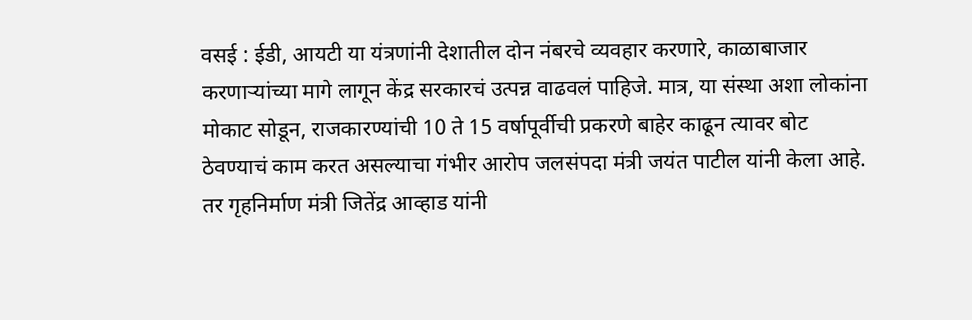वसई : ईडी, आयटी या यंत्रणांनी देशातील दोन नंबरचे व्यवहार करणारे, काळाबाजार करणाऱ्यांच्या मागे लागून केंद्र सरकारचं उत्पन्न वाढवलं पाहिजे. मात्र, या संस्था अशा लोकांना मोकाट सोडून, राजकारण्यांची 10 ते 15 वर्षापूर्वीची प्रकरणे बाहेर काढून त्यावर बोट ठेवण्याचं काम करत असल्याचा गंभीर आरोप जलसंपदा मंत्री जयंत पाटील यांनी केला आहे. तर गृहनिर्माण मंत्री जितेंद्र आव्हाड यांनी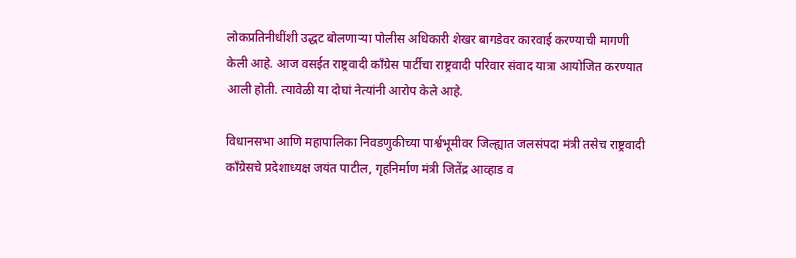लोकप्रतिनीधींशी उद्धट बोलणाऱ्या पोलीस अधिकारी शेखर बागडेवर कारवाई करण्याची मागणी केली आहे. आज वसईत राष्ट्रवादी काँग्रेस पार्टीचा राष्ट्रवादी परिवार संवाद यात्रा आयोजित करण्यात आली होती. त्यावेळी या दोघां नेत्यांनी आरोप केले आहे.

विधानसभा आणि महापालिका निवडणुकीच्या पार्श्वभूमीवर जिल्ह्यात जलसंपदा मंत्री तसेच राष्ट्रवादी काँग्रेसचे प्रदेशाध्यक्ष जयंत पाटील, गृहनिर्माण मंत्री जितेंद्र आव्हाड व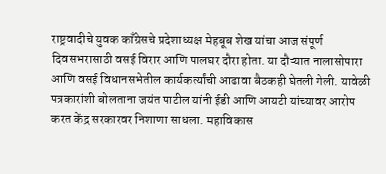राष्ट्रवादीचे युवक काँग्रेसचे प्रदेशाध्यक्ष मेहबूब शेख यांचा आज संपूर्ण दिवसभरासाठी वसई विरार आणि पालघर दौरा होता. या दौऱ्यात नालासोपारा आणि वसई विधानसभेतील कार्यकर्त्यांची आढावा बैठकही घेतली गेली. यावेळी पत्रकारांशी बोलताना जयंत पाटील यांनी ईडी आणि आयटी यांच्यावर आरोप करत केंद्र सरकारवर निशाणा साधला. महाविकास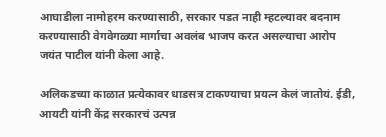आघाडीला नामोहरम करण्यासाठी, सरकार पडत नाही म्हटल्यावर बदनाम करण्यासाठी वेगवेगळ्या मार्गाचा अवलंब भाजप करत असल्याचा आरोप जयंत पाटील यांनी केला आहे.

अलिकडच्या काळात प्रत्येकावर धाडसत्र टाकण्याचा प्रयत्न केलं जातोयं. ईडी, आयटी यांनी केंद्र सरकारचं उत्पन्न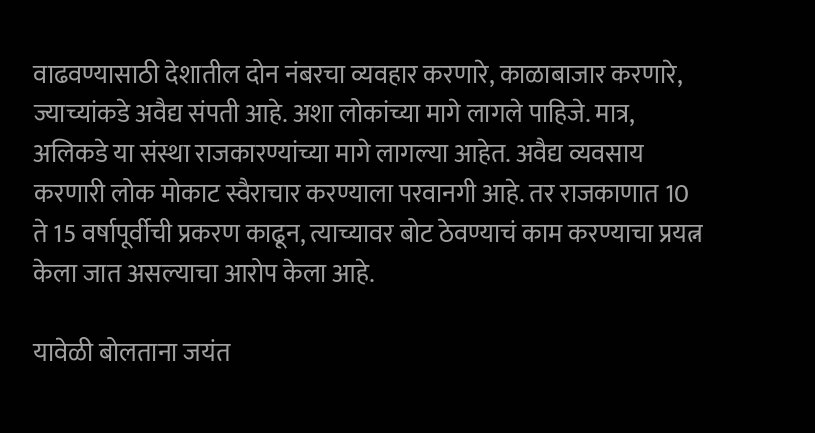वाढवण्यासाठी देशातील दोन नंबरचा व्यवहार करणारे, काळाबाजार करणारे, ज्याच्यांकडे अवैद्य संपती आहे. अशा लोकांच्या मागे लागले पाहिजे. मात्र, अलिकडे या संस्था राजकारण्यांच्या मागे लागल्या आहेत. अवैद्य व्यवसाय करणारी लोक मोकाट स्वैराचार करण्याला परवानगी आहे. तर राजकाणात 10 ते 15 वर्षापूर्वीची प्रकरण काढून, त्याच्यावर बोट ठेवण्याचं काम करण्याचा प्रयत्न केला जात असल्याचा आरोप केला आहे.

यावेळी बोलताना जयंत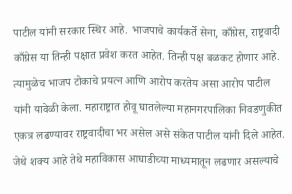पाटील यांनी सरकार स्थिर आहे. भाजपाचे कार्यकर्ते सेना, काँग्रेस, राष्ट्रवादी काँग्रेस या तिन्ही पक्षात प्रवेश करत आहेत. तिन्ही पक्ष बळकट होणार आहे. त्यामुळेच भाजप टोकाचे प्रयत्न आणि आरोप करतेय असा आरोप पाटील यांनी यावेळी केला. महाराष्ट्रात होवू घातलेल्या महानगरपालिका निवडणुकीत एकत्र लढण्यावर राष्ट्रवादीचा भर असेल असे संकेत पाटील यांनी दिले आहेत. जेथे शक्य आहे तेथे महाविकास आघाडीच्या माध्यमातून लढणार असल्याचे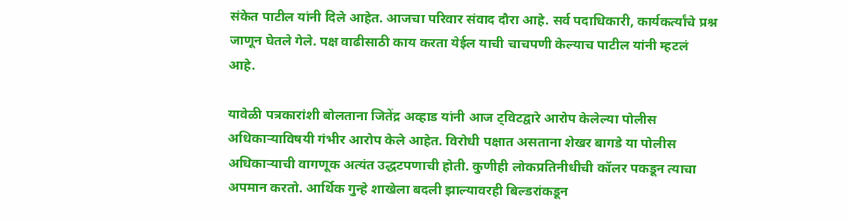संकेत पाटील यांनी दिले आहेत. आजचा परिवार संवाद दौरा आहे. सर्व पदाधिकारी, कार्यकर्त्यांचे प्रश्न जाणून घेतले गेले. पक्ष वाढीसाठी काय करता येईल याची चाचपणी केल्याच पाटील यांनी म्हटलं आहे.

यावेळी पत्रकारांशी बोलताना जितेंद्र अव्हाड यांनी आज ट्विटद्वारे आरोप केलेल्या पोलीस अधिकाऱ्याविषयी गंभीर आरोप केले आहेत. विरोधी पक्षात असताना शेखर बागडे या पोलीस अधिकाऱ्याची वागणूक अत्यंत उद्धटपणाची होती. कुणीही लोकप्रतिनीधीची कॉलर पकडून त्याचा अपमान करतो. आर्थिक गुन्हे शाखेला बदली झाल्यावरही बिल्डरांकडून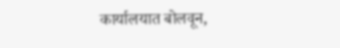कार्यालयात बोलवून,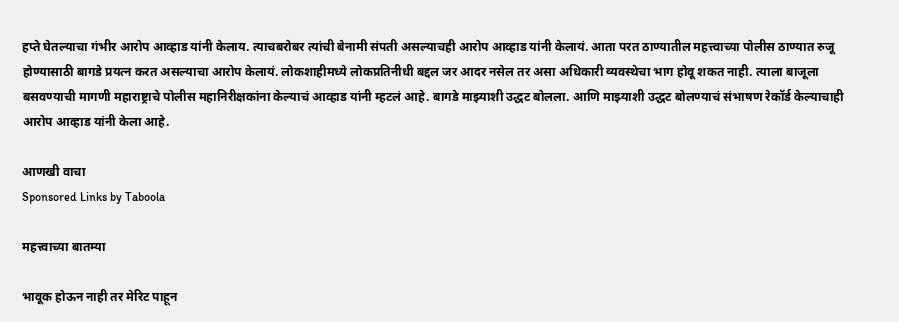हप्ते घेतल्याचा गंभीर आरोप आव्हाड यांनी केलाय. त्याचबरोबर त्यांची बेनामी संपती असल्याचही आरोप आव्हाड यांनी केलायं. आता परत ठाण्यातील महत्त्वाच्या पोलीस ठाण्यात रुजू होण्यासाठी बागडे प्रयत्न करत असल्याचा आरोप केलायं. लोकशाहीमध्ये लोकप्रतिनीधी बद्दल जर आदर नसेल तर असा अधिकारी व्यवस्थेचा भाग होवू शकत नाही. त्याला बाजूला बसवण्याची मागणी महाराष्ट्राचे पोलीस महानिरीक्षकांना केल्याचं आव्हाड यांनी म्हटलं आहे. बागडे माझ्याशी उद्धट बोलला. आणि माझ्याशी उद्धट बोलण्याचं संभाषण रेकॉर्ड केल्याचाही आरोप आव्हाड यांनी केला आहे.

आणखी वाचा
Sponsored Links by Taboola

महत्त्वाच्या बातम्या

भावूक होऊन नाही तर मेरिट पाहून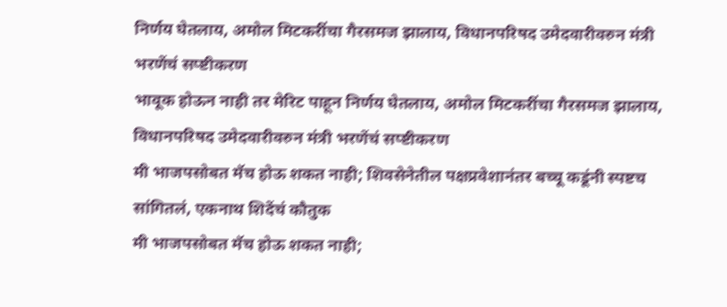निर्णय घेतलाय, अमोल मिटकरींचा गैरसमज झालाय, विधानपरिषद उमेदवारीवरुन मंत्री भरणेंचं सप्ष्टीकरण
भावूक होऊन नाही तर मेरिट पाहून निर्णय घेतलाय, अमोल मिटकरींचा गैरसमज झालाय, विधानपरिषद उमेदवारीवरुन मंत्री भरणेंचं सप्ष्टीकरण
मी भाजपसोबत मॅच होऊ शकत नाही; शिवसेनेतील पक्षप्रवेशानंतर बच्चू कडूंनी स्पष्टच सांगितलं, एकनाथ शिदेंचं कौतुक
मी भाजपसोबत मॅच होऊ शकत नाही;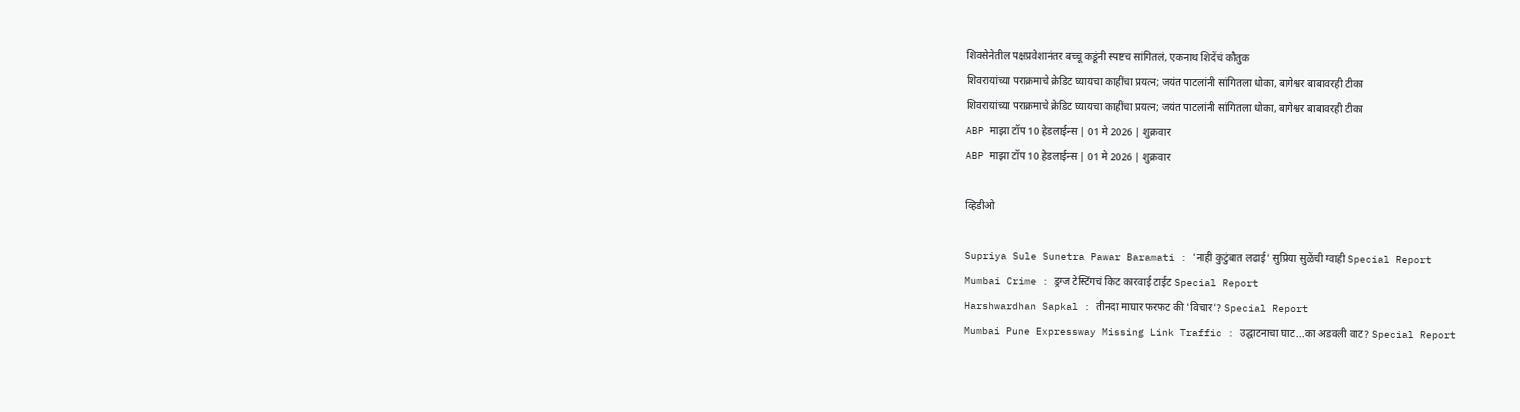शिवसेनेतील पक्षप्रवेशानंतर बच्चू कडूंनी स्पष्टच सांगितलं, एकनाथ शिदेंचं कौतुक
शिवरायांच्या पराक्रमाचे क्रेडिट घ्यायचा काहींचा प्रयत्न; जयंत पाटलांनी सांगितला धोका, बागेश्वर बाबावरही टीका
शिवरायांच्या पराक्रमाचे क्रेडिट घ्यायचा काहींचा प्रयत्न; जयंत पाटलांनी सांगितला धोका, बागेश्वर बाबावरही टीका
ABP माझा टॉप 10 हेडलाईन्स | 01 मे 2026 | शुक्रवार
ABP माझा टॉप 10 हेडलाईन्स | 01 मे 2026 | शुक्रवार

व्हिडीओ

Supriya Sule Sunetra Pawar Baramati : 'नाही कुटुंबात लढाई' सुप्रिया सुळेंची ग्वाही Special Report
Mumbai Crime : ड्रग्ज टेस्टिंगचं किट कारवाई टाईट Special Report
Harshwardhan Sapkal : तीनदा माघार फरफट की 'विचार'? Special Report
Mumbai Pune Expressway Missing Link Traffic : उद्घाटनाचा घाट...का अडवली वाट? Special Report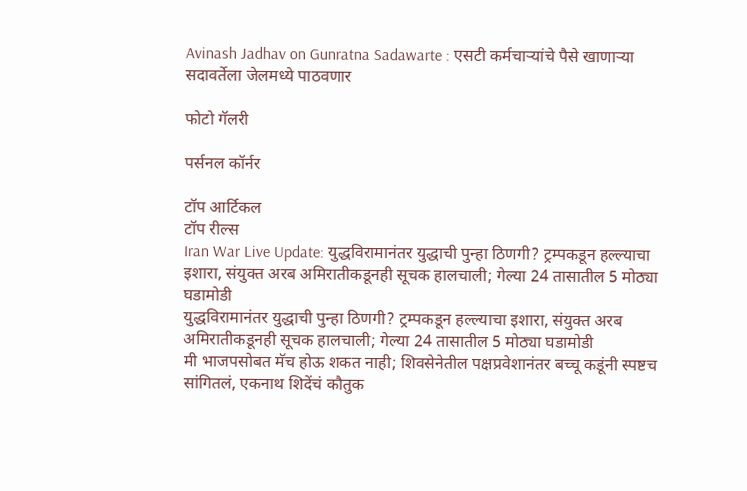Avinash Jadhav on Gunratna Sadawarte : एसटी कर्मचाऱ्यांचे पैसे खाणाऱ्या सदावर्तेला जेलमध्ये पाठवणार

फोटो गॅलरी

पर्सनल कॉर्नर

टॉप आर्टिकल
टॉप रील्स
Iran War Live Update: युद्धविरामानंतर युद्धाची पुन्हा ठिणगी? ट्रम्पकडून हल्ल्याचा इशारा, संयुक्त अरब अमिरातीकडूनही सूचक हालचाली; गेल्या 24 तासातील 5 मोठ्या घडामोडी
युद्धविरामानंतर युद्धाची पुन्हा ठिणगी? ट्रम्पकडून हल्ल्याचा इशारा, संयुक्त अरब अमिरातीकडूनही सूचक हालचाली; गेल्या 24 तासातील 5 मोठ्या घडामोडी
मी भाजपसोबत मॅच होऊ शकत नाही; शिवसेनेतील पक्षप्रवेशानंतर बच्चू कडूंनी स्पष्टच सांगितलं, एकनाथ शिदेंचं कौतुक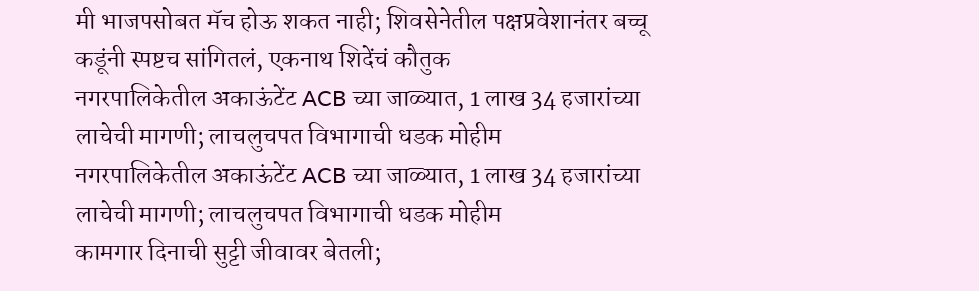मी भाजपसोबत मॅच होऊ शकत नाही; शिवसेनेतील पक्षप्रवेशानंतर बच्चू कडूंनी स्पष्टच सांगितलं, एकनाथ शिदेंचं कौतुक
नगरपालिकेतील अकाऊंटेंट ACB च्या जाळ्यात, 1 लाख 34 हजारांच्या लाचेची मागणी; लाचलुचपत विभागाची धडक मोहीम
नगरपालिकेतील अकाऊंटेंट ACB च्या जाळ्यात, 1 लाख 34 हजारांच्या लाचेची मागणी; लाचलुचपत विभागाची धडक मोहीम
कामगार दिनाची सुट्टी जीवावर बेतली;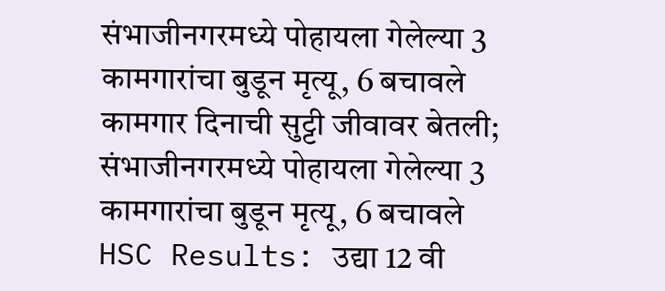संभाजीनगरमध्ये पोहायला गेलेल्या 3 कामगारांचा बुडून मृत्यू, 6 बचावले
कामगार दिनाची सुट्टी जीवावर बेतली; संभाजीनगरमध्ये पोहायला गेलेल्या 3 कामगारांचा बुडून मृत्यू, 6 बचावले
HSC Results: उद्या 12 वी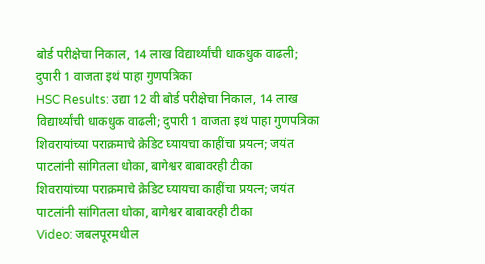बोर्ड परीक्षेचा निकाल, 14 लाख विद्यार्थ्यांची धाकधुक वाढली; दुपारी 1 वाजता इथं पाहा गुणपत्रिका
HSC Results: उद्या 12 वी बोर्ड परीक्षेचा निकाल, 14 लाख विद्यार्थ्यांची धाकधुक वाढली; दुपारी 1 वाजता इथं पाहा गुणपत्रिका
शिवरायांच्या पराक्रमाचे क्रेडिट घ्यायचा काहींचा प्रयत्न; जयंत पाटलांनी सांगितला धोका, बागेश्वर बाबावरही टीका
शिवरायांच्या पराक्रमाचे क्रेडिट घ्यायचा काहींचा प्रयत्न; जयंत पाटलांनी सांगितला धोका, बागेश्वर बाबावरही टीका
Video: जबलपूरमधील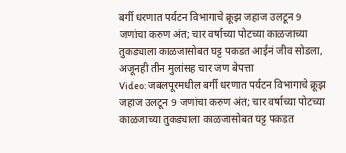बर्गी धरणात पर्यटन विभागाचे क्रूझ जहाज उलटून 9 जणांचा करुण अंत; चार वर्षाच्या पोटच्या काळजाच्या तुकड्याला काळजासोबत घट्ट पकडत आईनं जीव सोडला, अजूनही तीन मुलांसह चार जण बेपत्ता
Video: जबलपूरमधील बर्गी धरणात पर्यटन विभागाचे क्रूझ जहाज उलटून 9 जणांचा करुण अंत; चार वर्षाच्या पोटच्या काळजाच्या तुकड्याला काळजासोबत घट्ट पकडत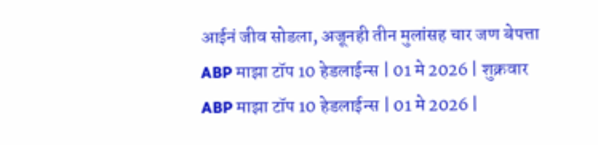आईनं जीव सोडला, अजूनही तीन मुलांसह चार जण बेपत्ता
ABP माझा टॉप 10 हेडलाईन्स | 01 मे 2026 | शुक्रवार
ABP माझा टॉप 10 हेडलाईन्स | 01 मे 2026 |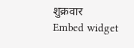शुक्रवार
Embed widget